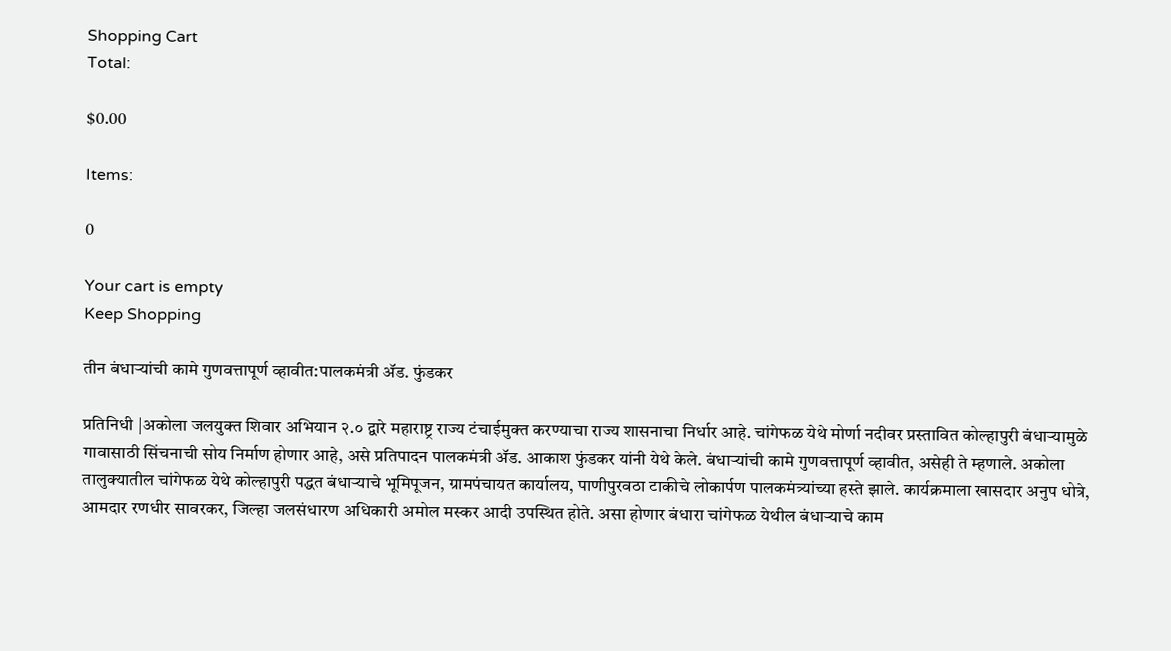Shopping Cart
Total:

$0.00

Items:

0

Your cart is empty
Keep Shopping

तीन बंधाऱ्यांची कामे गुणवत्तापूर्ण व्हावीत:पालकमंत्री ॲड. फुंडकर

प्रतिनिधी |अकोला जलयुक्त शिवार अभियान २.० द्वारे महाराष्ट्र राज्य टंचाईमुक्त करण्याचा राज्य शासनाचा निर्धार आहे. चांगेफळ येथे मोर्णा नदीवर प्रस्तावित कोल्हापुरी बंधाऱ्यामुळे गावासाठी सिंचनाची सोय निर्माण होणार आहे, असे प्रतिपादन पालकमंत्री ॲड. आकाश फुंडकर यांनी येथे केले. बंधाऱ्यांची कामे गुणवत्तापूर्ण व्हावीत, असेही ते म्हणाले. अकोला तालुक्यातील चांगेफळ येथे कोल्हापुरी पद्धत बंधाऱ्याचे भूमिपूजन, ग्रामपंचायत कार्यालय, पाणीपुरवठा टाकीचे लोकार्पण पालकमंत्र्यांच्या हस्ते झाले. कार्यक्रमाला खासदार अनुप धोत्रे, आमदार रणधीर सावरकर, जिल्हा जलसंधारण अधिकारी अमोल मस्कर आदी उपस्थित होते. असा होणार बंधारा चांगेफळ येथील बंधाऱ्याचे काम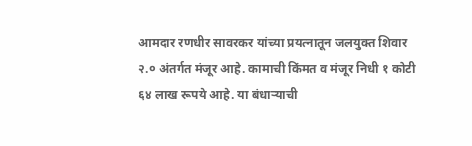आमदार रणधीर सावरकर यांच्या प्रयत्नातून जलयुक्त शिवार २.० अंतर्गत मंजूर आहे. कामाची किंमत व मंजूर निधी १ कोटी ६४ लाख रूपये आहे. या बंधाऱ्याची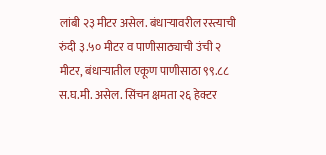लांबी २३ मीटर असेल. बंधाऱ्यावरील रस्त्याची रुंदी ३.५० मीटर व पाणीसाठ्याची उंची २ मीटर, बंधाऱ्यातील एकूण पाणीसाठा ९९.८८ स.घ.मी. असेल. सिंचन क्षमता २६ हेक्टर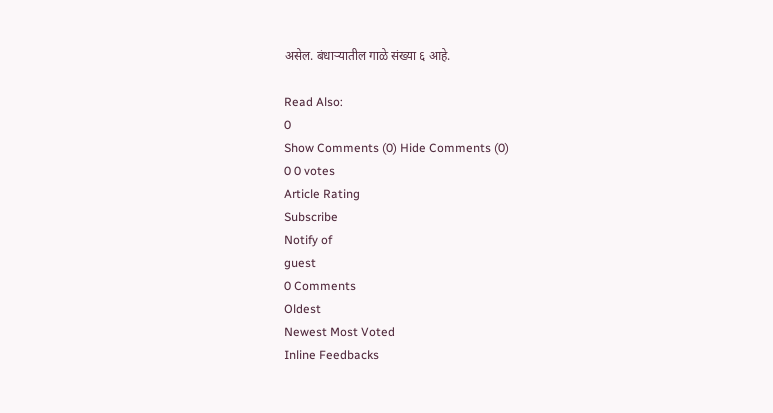असेल. बंधाऱ्यातील गाळे संख्या ६ आहे.

Read Also:
0
Show Comments (0) Hide Comments (0)
0 0 votes
Article Rating
Subscribe
Notify of
guest
0 Comments
Oldest
Newest Most Voted
Inline Feedbacks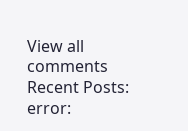View all comments
Recent Posts:
error: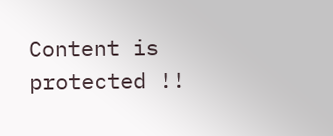Content is protected !!